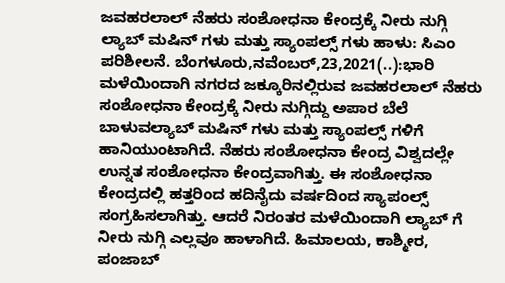ಜವಹರಲಾಲ್ ನೆಹರು ಸಂಶೋಧನಾ ಕೇಂದ್ರಕ್ಕೆ ನೀರು ನುಗ್ಗಿ ಲ್ಯಾಬ್ ಮಷಿನ್ ಗಳು ಮತ್ತು ಸ್ಯಾಂಪಲ್ಸ್ ಗಳು ಹಾಳು: ಸಿಎಂ ಪರಿಶೀಲನೆ. ಬೆಂಗಳೂರು,ನವೆಂಬರ್,23,2021(..):ಭಾರಿ ಮಳೆಯಿಂದಾಗಿ ನಗರದ ಜಕ್ಕೂರಿನಲ್ಲಿರುವ ಜವಹರಲಾಲ್ ನೆಹರು ಸಂಶೋಧನಾ ಕೇಂದ್ರಕ್ಕೆ ನೀರು ನುಗ್ಗಿದ್ದು ಅಪಾರ ಬೆಲೆ ಬಾಳುವಲ್ಯಾಬ್ ಮಷಿನ್ ಗಳು ಮತ್ತು ಸ್ಯಾಂಪಲ್ಸ್ ಗಳಿಗೆ ಹಾನಿಯುಂಟಾಗಿದೆ. ನೆಹರು ಸಂಶೋಧನಾ ಕೇಂದ್ರ ವಿಶ್ವದಲ್ಲೇ ಉನ್ನತ ಸಂಶೋಧನಾ ಕೇಂದ್ರವಾಗಿತ್ತು. ಈ ಸಂಶೋಧನಾ ಕೇಂದ್ರದಲ್ಲಿ ಹತ್ತರಿಂದ ಹದಿನೈದು ವರ್ಷದಿಂದ ಸ್ಯಾಪಂಲ್ಸ್ ಸಂಗ್ರಹಿಸಲಾಗಿತ್ತು. ಆದರೆ ನಿರಂತರ ಮಳೆಯಿಂದಾಗಿ ಲ್ಯಾಬ್ ಗೆ ನೀರು ನುಗ್ಗಿ ಎಲ್ಲವೂ ಹಾಳಾಗಿದೆ. ಹಿಮಾಲಯ, ಕಾಶ್ಮೀರ, ಪಂಜಾಬ್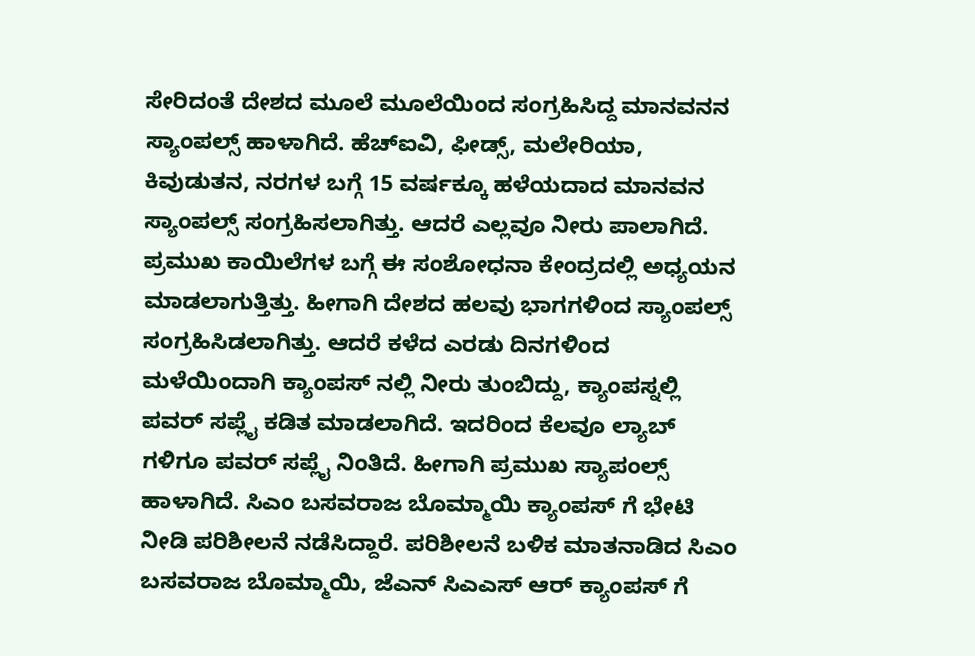ಸೇರಿದಂತೆ ದೇಶದ ಮೂಲೆ ಮೂಲೆಯಿಂದ ಸಂಗ್ರಹಿಸಿದ್ದ ಮಾನವನನ ಸ್ಯಾಂಪಲ್ಸ್ ಹಾಳಾಗಿದೆ. ಹೆಚ್ಐವಿ, ಫೀಡ್ಸ್, ಮಲೇರಿಯಾ, ಕಿವುಡುತನ, ನರಗಳ ಬಗ್ಗೆ 15 ವರ್ಷಕ್ಕೂ ಹಳೆಯದಾದ ಮಾನವನ ಸ್ಯಾಂಪಲ್ಸ್ ಸಂಗ್ರಹಿಸಲಾಗಿತ್ತು. ಆದರೆ ಎಲ್ಲವೂ ನೀರು ಪಾಲಾಗಿದೆ. ಪ್ರಮುಖ ಕಾಯಿಲೆಗಳ ಬಗ್ಗೆ ಈ ಸಂಶೋಧನಾ ಕೇಂದ್ರದಲ್ಲಿ ಅಧ್ಯಯನ ಮಾಡಲಾಗುತ್ತಿತ್ತು. ಹೀಗಾಗಿ ದೇಶದ ಹಲವು ಭಾಗಗಳಿಂದ ಸ್ಯಾಂಪಲ್ಸ್ ಸಂಗ್ರಹಿಸಿಡಲಾಗಿತ್ತು. ಆದರೆ ಕಳೆದ ಎರಡು ದಿನಗಳಿಂದ ಮಳೆಯಿಂದಾಗಿ ಕ್ಯಾಂಪಸ್ ನಲ್ಲಿ ನೀರು ತುಂಬಿದ್ದು, ಕ್ಯಾಂಪಸ್ನಲ್ಲಿ ಪವರ್ ಸಪ್ಲೈ ಕಡಿತ ಮಾಡಲಾಗಿದೆ. ಇದರಿಂದ ಕೆಲವೂ ಲ್ಯಾಬ್ ಗಳಿಗೂ ಪವರ್ ಸಪ್ಲೈ ನಿಂತಿದೆ. ಹೀಗಾಗಿ ಪ್ರಮುಖ ಸ್ಯಾಪಂಲ್ಸ್ ಹಾಳಾಗಿದೆ. ಸಿಎಂ ಬಸವರಾಜ ಬೊಮ್ಮಾಯಿ ಕ್ಯಾಂಪಸ್ ಗೆ ಭೇಟಿ ನೀಡಿ ಪರಿಶೀಲನೆ ನಡೆಸಿದ್ದಾರೆ. ಪರಿಶೀಲನೆ ಬಳಿಕ ಮಾತನಾಡಿದ ಸಿಎಂ ಬಸವರಾಜ ಬೊಮ್ಮಾಯಿ, ಜೆಎನ್ ಸಿಎಎಸ್ ಆರ್ ಕ್ಯಾಂಪಸ್ ಗೆ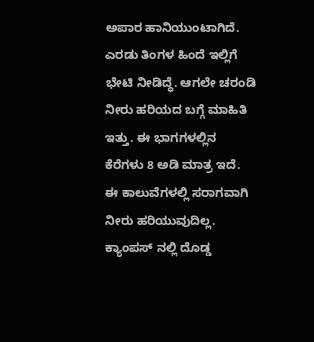ಅಪಾರ ಹಾನಿಯುಂಟಾಗಿದೆ. ಎರಡು ತಿಂಗಳ ಹಿಂದೆ ಇಲ್ಲಿಗೆ ಭೇಟಿ ನೀಡಿದ್ಧೆ. ಆಗಲೇ ಚರಂಡಿ ನೀರು ಹರಿಯದ ಬಗ್ಗೆ ಮಾಹಿತಿ ಇತ್ತು. ಈ ಭಾಗಗಳಲ್ಲಿನ ಕೆರೆಗಳು 8 ಅಡಿ ಮಾತ್ರ ಇದೆ. ಈ ಕಾಲುವೆಗಳಲ್ಲಿ ಸರಾಗವಾಗಿ ನೀರು ಹರಿಯುವುದಿಲ್ಲ. ಕ್ಯಾಂಪಸ್ ನಲ್ಲಿ ದೊಡ್ಡ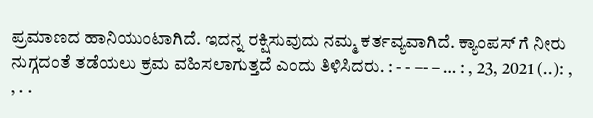ಪ್ರಮಾಣದ ಹಾನಿಯುಂಟಾಗಿದೆ. ಇದನ್ನ ರಕ್ಷಿಸುವುದು ನಮ್ಮ ಕರ್ತವ್ಯವಾಗಿದೆ. ಕ್ಯಾಂಪಸ್ ಗೆ ನೀರು ನುಗ್ಗದಂತೆ ತಡೆಯಲು ಕ್ರಮ ವಹಿಸಲಾಗುತ್ತದೆ ಎಂದು ತಿಳಿಸಿದರು. : - - –- – … : , 23, 2021 (..): , , . .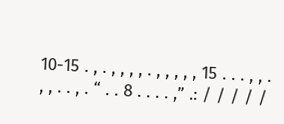10-15 . , . , , , , . , , , , , 15 . . . , , . , , . . , . “ . . 8 . . . . ,” .: / / / / /